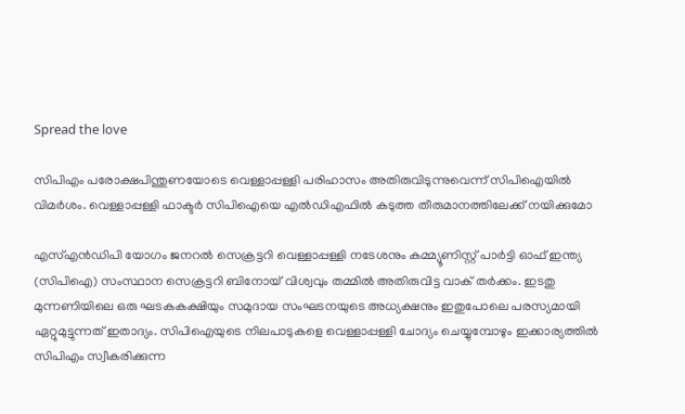Spread the love

സിപിഎം പരോക്ഷപിന്തുണയോടെ വെള്ളാപ്പള്ളി പരിഹാസം അതിരുവിടുന്നുവെന്ന് സിപിഐയില്‍ വിമര്‍ശം. വെള്ളാപ്പള്ളി ഫാക്ടര്‍ സിപിഐയെ എല്‍ഡിഎഫില്‍ കടുത്ത തീരുമാനത്തിലേക്ക് നയിക്കുമോ

എസ്എന്‍ഡിപി യോഗം ജനറല്‍ സെക്രട്ടറി വെള്ളാപ്പള്ളി നടേശനും കമ്മ്യൂണിസ്റ്റ് പാര്‍ട്ടി ഓഫ് ഇന്ത്യ (സിപിഐ) സംസ്ഥാന സെക്രട്ടറി ബിനോയ് വിശ്വവും തമ്മില്‍ അതിരുവിട്ട വാക് തര്‍ക്കം. ഇടതു മുന്നണിയിലെ ഒരു ഘടകകക്ഷിയും സമുദായ സംഘടനയുടെ അധ്യക്ഷനും ഇതുപോലെ പരസ്യമായി ഏറ്റുമുട്ടുന്നത് ഇതാദ്യം. സിപിഐയുടെ നിലപാടുകളെ വെള്ളാപ്പള്ളി ചോദ്യം ചെയ്യുമ്പോഴും ഇക്കാര്യത്തില്‍ സിപിഎം സ്വീകരിക്കുന്ന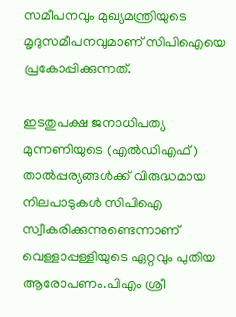സമീപനവും മുഖ്യമന്ത്രിയുടെ മൃദുസമീപനവുമാണ് സിപിഐയെ പ്രകോപ്പിക്കുന്നത്.

ഇടതുപക്ഷ ജനാധിപത്യ മുന്നണിയുടെ (എല്‍ഡിഎഫ്) താല്‍പ്പര്യങ്ങള്‍ക്ക് വിരുദ്ധമായ നിലപാടുകള്‍ സിപിഐ സ്വീകരിക്കുന്നുണ്ടെന്നാണ് വെള്ളാപ്പള്ളിയുടെ ഏറ്റവും പുതിയ ആരോപണം.പിഎം ശ്രീ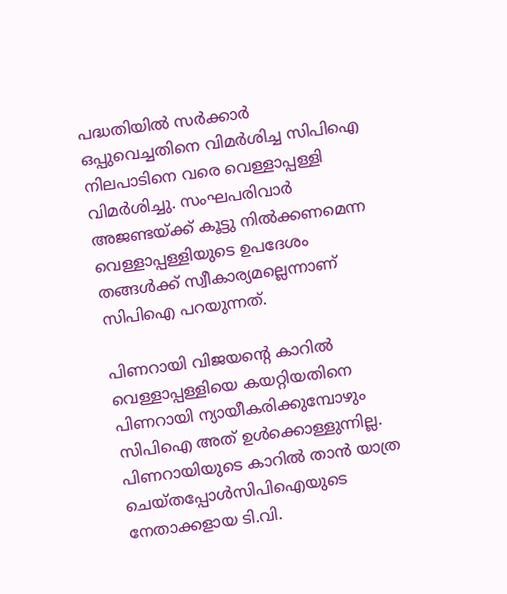പദ്ധതിയില്‍ സര്‍ക്കാര്‍ ഒപ്പുവെച്ചതിനെ വിമര്‍ശിച്ച സിപിഐ നിലപാടിനെ വരെ വെള്ളാപ്പള്ളി വിമര്‍ശിച്ചു. സംഘപരിവാര്‍ അജണ്ടയ്ക്ക് കൂട്ടു നില്‍ക്കണമെന്ന വെള്ളാപ്പള്ളിയുടെ ഉപദേശം തങ്ങള്‍ക്ക് സ്വീകാര്യമല്ലെന്നാണ് സിപിഐ പറയുന്നത്.

പിണറായി വിജയന്റെ കാറില്‍ വെള്ളാപ്പള്ളിയെ കയറ്റിയതിനെ പിണറായി ന്യായീകരിക്കുമ്പോഴും സിപിഐ അത് ഉള്‍ക്കൊള്ളുന്നില്ല. പിണറായിയുടെ കാറില്‍ താന്‍ യാത്ര ചെയ്തപ്പോള്‍സിപിഐയുടെ നേതാക്കളായ ടി.വി.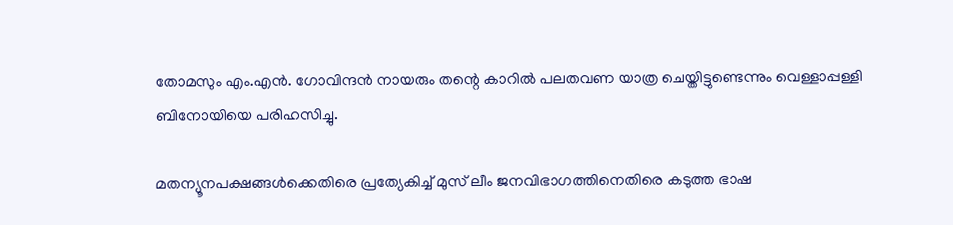തോമസും എം.എന്‍. ഗോവിന്ദന്‍ നായരും തന്റെ കാറില്‍ പലതവണ യാത്ര ചെയ്തിട്ടുണ്ടെന്നും വെള്ളാപ്പള്ളി ബിനോയിയെ പരിഹസിച്ചു.

മതന്യൂനപക്ഷങ്ങള്‍ക്കെതിരെ പ്രത്യേകിച്ച് മുസ് ലീം ജനവിഭാഗത്തിനെതിരെ കടുത്ത ഭാഷ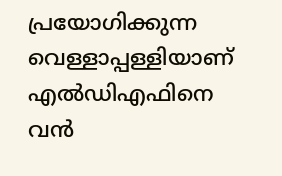പ്രയോഗിക്കുന്ന വെള്ളാപ്പള്ളിയാണ് എല്‍ഡിഎഫിനെ വന്‍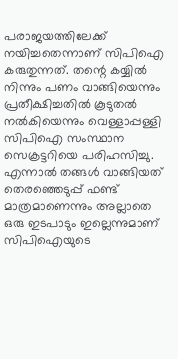പരാജയത്തിലേക്ക് നയിച്ചതെന്നാണ് സിപിഐ കരുതുന്നത്. തന്റെ കയ്യില്‍ നിന്നും പണം വാങ്ങിയെന്നും പ്രതീക്ഷിച്ചതില്‍ കൂടുതല്‍ നല്‍കിയെന്നും വെള്ളാപ്പള്ളി സിപിഐ സംസ്ഥാന സെക്രട്ടറിയെ പരിഹസിച്ചു. എന്നാല്‍ തങ്ങള്‍ വാങ്ങിയത് തെരഞ്ഞെടുപ്പ് ഫണ്ട് മാത്രമാണെന്നും അല്ലാതെ ഒരു ഇടപാടും ഇല്ലെന്നുമാണ് സിപിഐയുടെ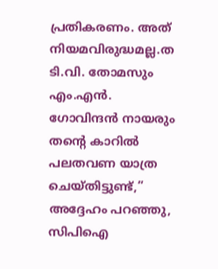പ്രതികരണം. അത് നിയമവിരുദ്ധമല്ല.ത
ടി.വി. തോമസും എം.എന്‍. ഗോവിന്ദന്‍ നായരും തന്റെ കാറില്‍ പലതവണ യാത്ര ചെയ്തിട്ടുണ്ട്,” അദ്ദേഹം പറഞ്ഞു, സിപിഐ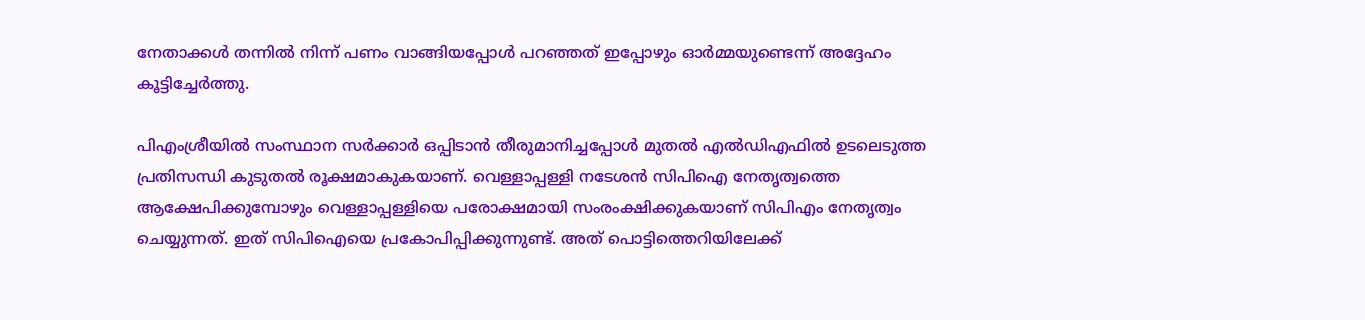നേതാക്കള്‍ തന്നില്‍ നിന്ന് പണം വാങ്ങിയപ്പോള്‍ പറഞ്ഞത് ഇപ്പോഴും ഓര്‍മ്മയുണ്ടെന്ന് അദ്ദേഹം കൂട്ടിച്ചേര്‍ത്തു.

പിഎംശ്രീയില്‍ സംസ്ഥാന സര്‍ക്കാര്‍ ഒപ്പിടാന്‍ തീരുമാനിച്ചപ്പോള്‍ മുതല്‍ എല്‍ഡിഎഫില്‍ ഉടലെടുത്ത പ്രതിസന്ധി കുടുതല്‍ രൂക്ഷമാകുകയാണ്. വെള്ളാപ്പള്ളി നടേശന്‍ സിപിഐ നേതൃത്വത്തെ ആക്ഷേപിക്കുമ്പോഴും വെള്ളാപ്പള്ളിയെ പരോക്ഷമായി സംരംക്ഷിക്കുകയാണ് സിപിഎം നേതൃത്വം ചെയ്യുന്നത്. ഇത് സിപിഐയെ പ്രകോപിപ്പിക്കുന്നുണ്ട്. അത് പൊട്ടിത്തെറിയിലേക്ക്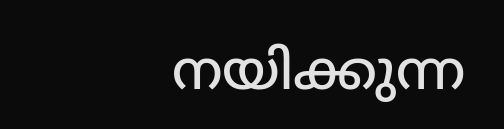നയിക്കുന്ന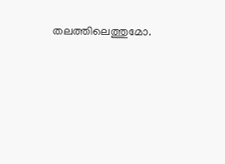തലത്തിലെത്തുമോ.